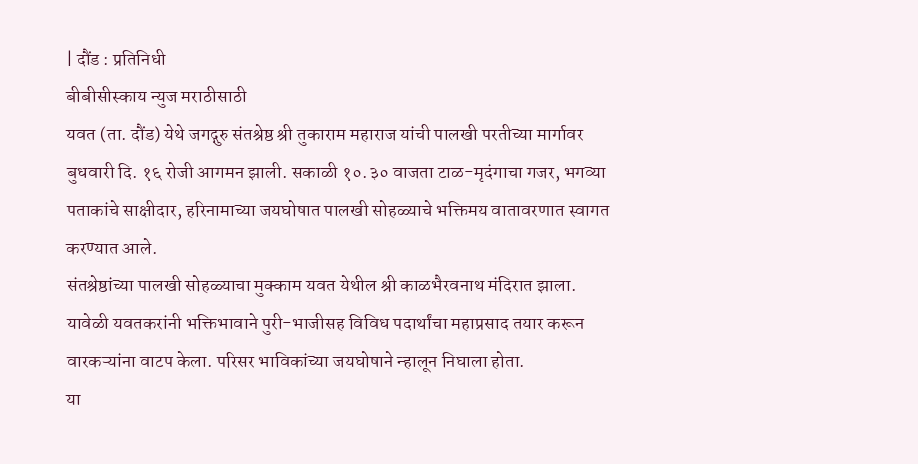| दौंड : प्रतिनिधी
बीबीसीस्काय न्युज मराठीसाठी
यवत (ता. दौंड) येथे जगद्गुरु संतश्रेष्ठ श्री तुकाराम महाराज यांची पालखी परतीच्या मार्गावर बुधवारी दि. १६ रोजी आगमन झाली. सकाळी १०.३० वाजता टाळ-मृदंगाचा गजर, भगव्या पताकांचे साक्षीदार, हरिनामाच्या जयघोषात पालखी सोहळ्याचे भक्तिमय वातावरणात स्वागत करण्यात आले.
संतश्रेष्ठांच्या पालखी सोहळ्याचा मुक्काम यवत येथील श्री काळभैरवनाथ मंदिरात झाला. यावेळी यवतकरांनी भक्तिभावाने पुरी-भाजीसह विविध पदार्थांचा महाप्रसाद तयार करून वारकऱ्यांना वाटप केला. परिसर भाविकांच्या जयघोषाने न्हालून निघाला होता.
या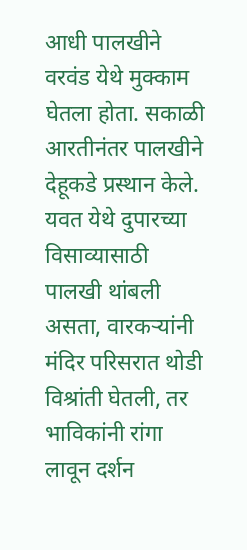आधी पालखीने वरवंड येथे मुक्काम घेतला होता. सकाळी आरतीनंतर पालखीने देहूकडे प्रस्थान केले. यवत येथे दुपारच्या विसाव्यासाठी पालखी थांबली असता, वारकऱ्यांनी मंदिर परिसरात थोडी विश्रांती घेतली, तर भाविकांनी रांगा लावून दर्शन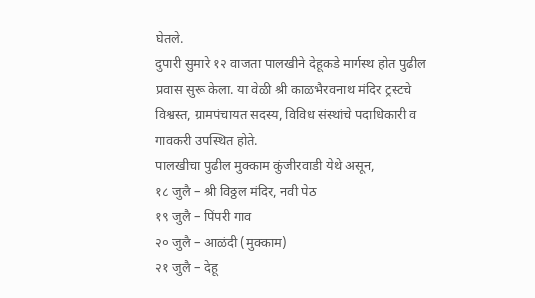घेतले.
दुपारी सुमारे १२ वाजता पालखीने देहूकडे मार्गस्थ होत पुढील प्रवास सुरू केला. या वेळी श्री काळभैरवनाथ मंदिर ट्रस्टचे विश्वस्त, ग्रामपंचायत सदस्य, विविध संस्थांचे पदाधिकारी व गावकरी उपस्थित होते.
पालखीचा पुढील मुक्काम कुंजीरवाडी येथे असून,
१८ जुलै – श्री विठ्ठल मंदिर, नवी पेठ
१९ जुलै – पिंपरी गाव
२० जुलै – आळंदी (मुक्काम)
२१ जुलै – देहू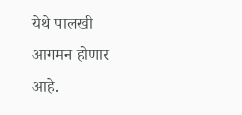येथे पालखी आगमन होणार आहे.